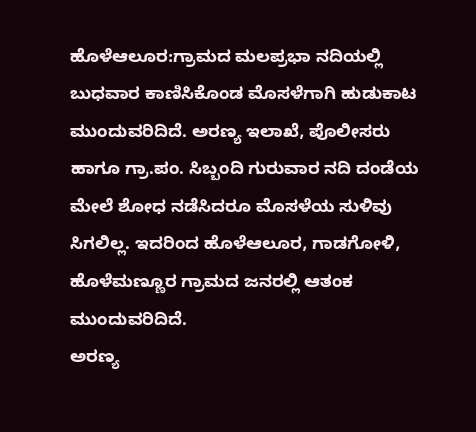ಹೊಳೆಆಲೂರ:ಗ್ರಾಮದ ಮಲಪ್ರಭಾ ನದಿಯಲ್ಲಿ ಬುಧವಾರ ಕಾಣಿಸಿಕೊಂಡ ಮೊಸಳೆಗಾಗಿ ಹುಡುಕಾಟ ಮುಂದುವರಿದಿದೆ. ಅರಣ್ಯ ಇಲಾಖೆ, ಪೊಲೀಸರು ಹಾಗೂ ಗ್ರಾ.ಪಂ. ಸಿಬ್ಬಂದಿ ಗುರುವಾರ ನದಿ ದಂಡೆಯ ಮೇಲೆ ಶೋಧ ನಡೆಸಿದರೂ ಮೊಸಳೆಯ ಸುಳಿವು ಸಿಗಲಿಲ್ಲ. ಇದರಿಂದ ಹೊಳೆಆಲೂರ, ಗಾಡಗೋಳಿ, ಹೊಳೆಮಣ್ಣೂರ ಗ್ರಾಮದ ಜನರಲ್ಲಿ ಆತಂಕ ಮುಂದುವರಿದಿದೆ.
ಅರಣ್ಯ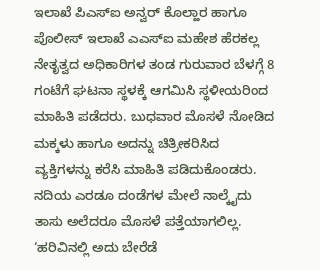ಇಲಾಖೆ ಪಿಎಸ್ಐ ಅನ್ವರ್ ಕೊಲ್ಹಾರ ಹಾಗೂ ಪೊಲೀಸ್ ಇಲಾಖೆ ಎಎಸ್ಐ ಮಹೇಶ ಹೆರಕಲ್ಲ ನೇತೃತ್ವದ ಅಧಿಕಾರಿಗಳ ತಂಡ ಗುರುವಾರ ಬೆಳಗ್ಗೆ 8 ಗಂಟೆಗೆ ಘಟನಾ ಸ್ಥಳಕ್ಕೆ ಆಗಮಿಸಿ ಸ್ಥಳೀಯರಿಂದ ಮಾಹಿತಿ ಪಡೆದರು. ಬುಧವಾರ ಮೊಸಳೆ ನೋಡಿದ ಮಕ್ಕಳು ಹಾಗೂ ಅದನ್ನು ಚಿತ್ರೀಕರಿಸಿದ ವ್ಯಕ್ತಿಗಳನ್ನು ಕರೆಸಿ ಮಾಹಿತಿ ಪಡಿದುಕೊಂಡರು. ನದಿಯ ಎರಡೂ ದಂಡೆಗಳ ಮೇಲೆ ನಾಲ್ಕೈದು ತಾಸು ಅಲೆದರೂ ಮೊಸಳೆ ಪತ್ತೆಯಾಗಲಿಲ್ಲ. ‘ಹರಿವಿನಲ್ಲಿ ಅದು ಬೇರೆಡೆ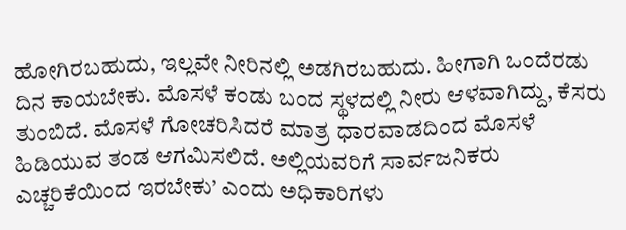ಹೋಗಿರಬಹುದು, ಇಲ್ಲವೇ ನೀರಿನಲ್ಲಿ ಅಡಗಿರಬಹುದು. ಹೀಗಾಗಿ ಒಂದೆರಡು ದಿನ ಕಾಯಬೇಕು. ಮೊಸಳೆ ಕಂಡು ಬಂದ ಸ್ಥಳದಲ್ಲಿ ನೀರು ಆಳವಾಗಿದ್ದು, ಕೆಸರು ತುಂಬಿದೆ. ಮೊಸಳೆ ಗೋಚರಿಸಿದರೆ ಮಾತ್ರ ಧಾರವಾಡದಿಂದ ಮೊಸಳೆ ಹಿಡಿಯುವ ತಂಡ ಆಗಮಿಸಲಿದೆ. ಅಲ್ಲಿಯವರಿಗೆ ಸಾರ್ವಜನಿಕರು ಎಚ್ಚರಿಕೆಯಿಂದ ಇರಬೇಕು’ ಎಂದು ಅಧಿಕಾರಿಗಳು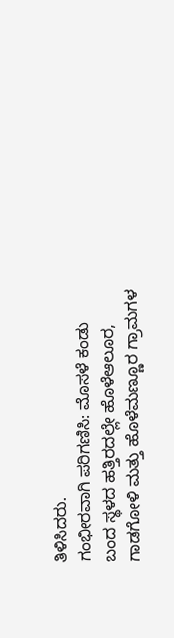ತಿಳಿಸಿದರು.
ಗಂಭೀರವಾಗಿ ಪರಿಗಣಿಸಿ: ಮೊಸಳೆ ಕಂಡು ಬಂದ ಸ್ಥಳದ ಹತ್ತಿರದಲ್ಲೇ ಹೊಳೆಆಲೂರ, ಗಾಡಗೋಳಿ ಮತ್ತು ಹೊಳೆಮಣ್ಣೂರ ಗ್ರಾಮಗಳ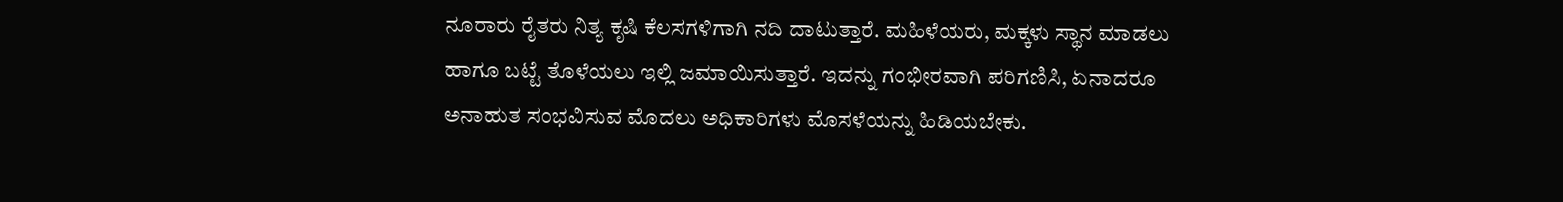ನೂರಾರು ರೈತರು ನಿತ್ಯ ಕೃಷಿ ಕೆಲಸಗಳಿಗಾಗಿ ನದಿ ದಾಟುತ್ತಾರೆ. ಮಹಿಳೆಯರು, ಮಕ್ಕಳು ಸ್ಥಾನ ಮಾಡಲು ಹಾಗೂ ಬಟ್ಟೆ ತೊಳೆಯಲು ಇಲ್ಲಿ ಜಮಾಯಿಸುತ್ತಾರೆ. ಇದನ್ನು ಗಂಭೀರವಾಗಿ ಪರಿಗಣಿಸಿ, ಏನಾದರೂ ಅನಾಹುತ ಸಂಭವಿಸುವ ಮೊದಲು ಅಧಿಕಾರಿಗಳು ಮೊಸಳೆಯನ್ನು ಹಿಡಿಯಬೇಕು.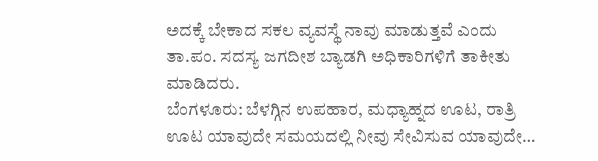ಅದಕ್ಕೆ ಬೇಕಾದ ಸಕಲ ವ್ಯವಸ್ಥೆ ನಾವು ಮಾಡುತ್ತವೆ ಎಂದು ತಾ.ಪಂ. ಸದಸ್ಯ ಜಗದೀಶ ಬ್ಯಾಡಗಿ ಅಧಿಕಾರಿಗಳಿಗೆ ತಾಕೀತು ಮಾಡಿದರು.
ಬೆಂಗಳೂರು: ಬೆಳಗ್ಗಿನ ಉಪಹಾರ, ಮಧ್ಯಾಹ್ನದ ಊಟ, ರಾತ್ರಿ ಊಟ ಯಾವುದೇ ಸಮಯದಲ್ಲಿ ನೀವು ಸೇವಿಸುವ ಯಾವುದೇ…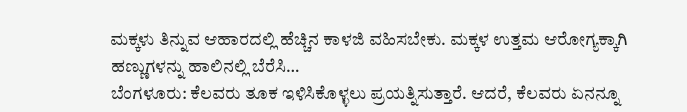ಮಕ್ಕಳು ತಿನ್ನುವ ಆಹಾರದಲ್ಲಿ ಹೆಚ್ಚಿನ ಕಾಳಜಿ ವಹಿಸಬೇಕು. ಮಕ್ಕಳ ಉತ್ತಮ ಆರೋಗ್ಯಕ್ಕಾಗಿ ಹಣ್ಣುಗಳನ್ನು ಹಾಲಿನಲ್ಲಿ ಬೆರೆಸಿ…
ಬೆಂಗಳೂರು: ಕೆಲವರು ತೂಕ ಇಳಿಸಿಕೊಳ್ಳಲು ಪ್ರಯತ್ನಿಸುತ್ತಾರೆ. ಆದರೆ, ಕೆಲವರು ಏನನ್ನೂ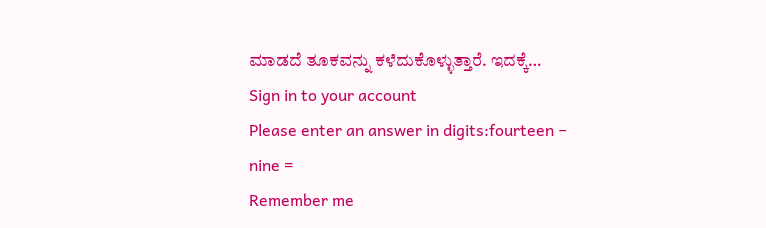ಮಾಡದೆ ತೂಕವನ್ನು ಕಳೆದುಕೊಳ್ಳುತ್ತಾರೆ. ಇದಕ್ಕೆ…
Sign in to your account
Please enter an answer in digits:fourteen − nine =
Remember me